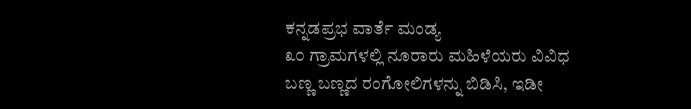ಕನ್ನಡಪ್ರಭ ವಾರ್ತೆ ಮಂಡ್ಯ
೩೦ ಗ್ರಾಮಗಳಲ್ಲಿ ನೂರಾರು ಮಹಿಳೆಯರು ವಿವಿಧ ಬಣ್ಣ ಬಣ್ಣದ ರಂಗೋಲಿಗಳನ್ನು ಬಿಡಿಸಿ, ಇಡೀ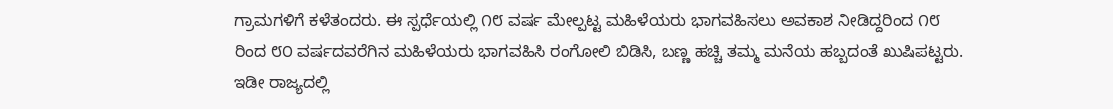ಗ್ರಾಮಗಳಿಗೆ ಕಳೆತಂದರು. ಈ ಸ್ಪರ್ಧೆಯಲ್ಲಿ ೧೮ ವರ್ಷ ಮೇಲ್ಪಟ್ಟ ಮಹಿಳೆಯರು ಭಾಗವಹಿಸಲು ಅವಕಾಶ ನೀಡಿದ್ದರಿಂದ ೧೮ ರಿಂದ ೮೦ ವರ್ಷದವರೆಗಿನ ಮಹಿಳೆಯರು ಭಾಗವಹಿಸಿ ರಂಗೋಲಿ ಬಿಡಿಸಿ, ಬಣ್ಣ ಹಚ್ಚಿ ತಮ್ಮ ಮನೆಯ ಹಬ್ಬದಂತೆ ಖುಷಿಪಟ್ಟರು.
ಇಡೀ ರಾಜ್ಯದಲ್ಲಿ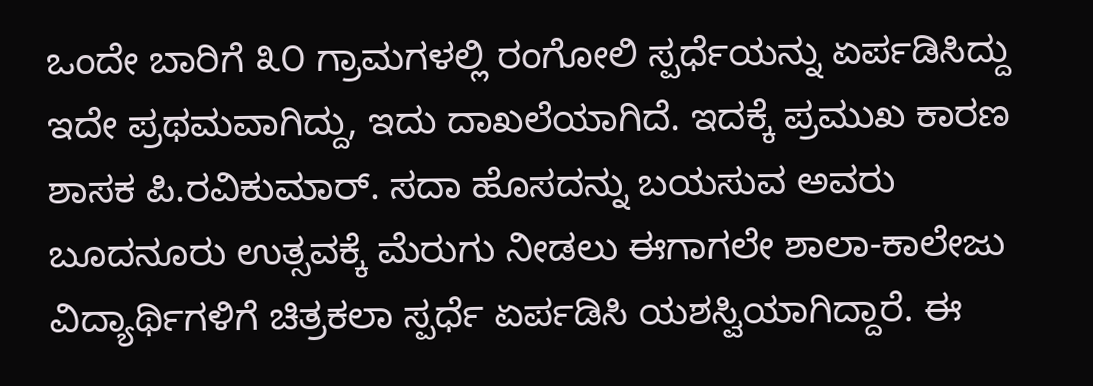ಒಂದೇ ಬಾರಿಗೆ ೩೦ ಗ್ರಾಮಗಳಲ್ಲಿ ರಂಗೋಲಿ ಸ್ಪರ್ಧೆಯನ್ನು ಏರ್ಪಡಿಸಿದ್ದು ಇದೇ ಪ್ರಥಮವಾಗಿದ್ದು, ಇದು ದಾಖಲೆಯಾಗಿದೆ. ಇದಕ್ಕೆ ಪ್ರಮುಖ ಕಾರಣ ಶಾಸಕ ಪಿ.ರವಿಕುಮಾರ್. ಸದಾ ಹೊಸದನ್ನು ಬಯಸುವ ಅವರು ಬೂದನೂರು ಉತ್ಸವಕ್ಕೆ ಮೆರುಗು ನೀಡಲು ಈಗಾಗಲೇ ಶಾಲಾ-ಕಾಲೇಜು ವಿದ್ಯಾರ್ಥಿಗಳಿಗೆ ಚಿತ್ರಕಲಾ ಸ್ಪರ್ಧೆ ಏರ್ಪಡಿಸಿ ಯಶಸ್ವಿಯಾಗಿದ್ದಾರೆ. ಈ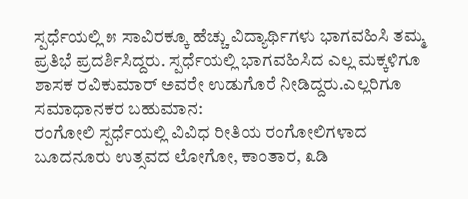ಸ್ಪರ್ಧೆಯಲ್ಲಿ ೫ ಸಾವಿರಕ್ಕೂ ಹೆಚ್ಚು ವಿದ್ಯಾರ್ಥಿಗಳು ಭಾಗವಹಿಸಿ ತಮ್ಮ ಪ್ರತಿಭೆ ಪ್ರದರ್ಶಿಸಿದ್ದರು. ಸ್ಪರ್ಧೆಯಲ್ಲಿ ಭಾಗವಹಿಸಿದ ಎಲ್ಲ ಮಕ್ಕಳಿಗೂ ಶಾಸಕ ರವಿಕುಮಾರ್ ಅವರೇ ಉಡುಗೊರೆ ನೀಡಿದ್ದರು.ಎಲ್ಲರಿಗೂ ಸಮಾಧಾನಕರ ಬಹುಮಾನ:
ರಂಗೋಲಿ ಸ್ಪರ್ಧೆಯಲ್ಲಿ ವಿವಿಧ ರೀತಿಯ ರಂಗೋಲಿಗಳಾದ ಬೂದನೂರು ಉತ್ಸವದ ಲೋಗೋ, ಕಾಂತಾರ, ೩ಡಿ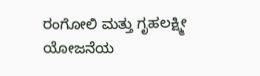ರಂಗೋಲಿ ಮತ್ತು ಗೃಹಲಕ್ಷ್ಮೀ ಯೋಜನೆಯ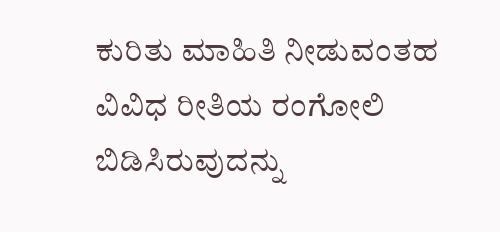ಕುರಿತು ಮಾಹಿತಿ ನೀಡುವಂತಹ ವಿವಿಧ ರೀತಿಯ ರಂಗೋಲಿ ಬಿಡಿಸಿರುವುದನ್ನು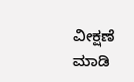ವೀಕ್ಷಣೆ ಮಾಡಿ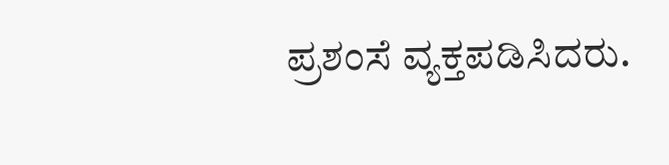ಪ್ರಶಂಸೆ ವ್ಯಕ್ತಪಡಿಸಿದರು.